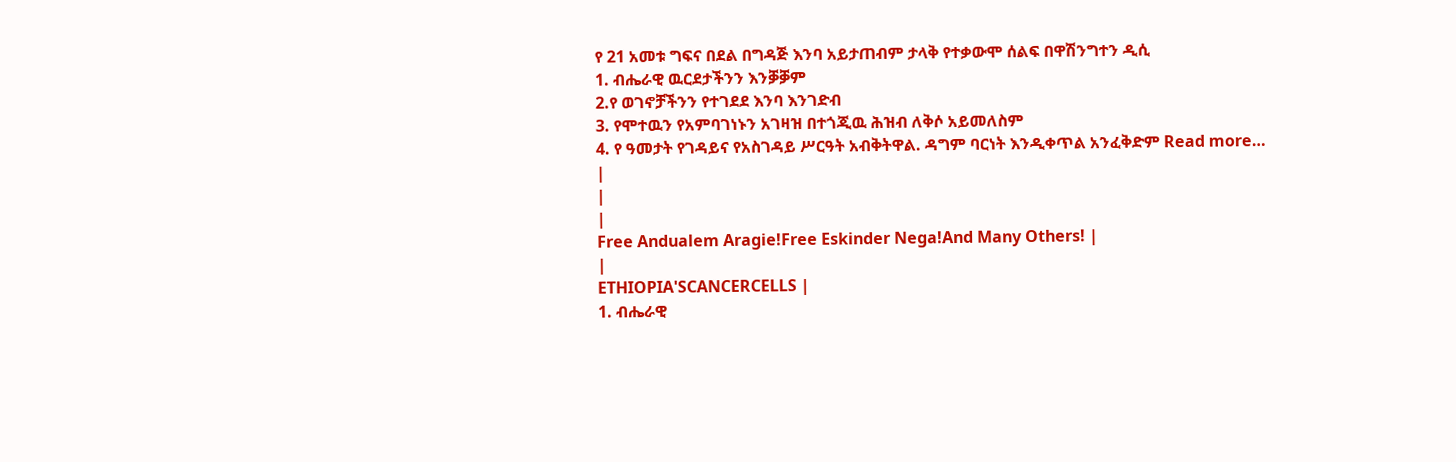የ 21 አመቱ ግፍና በደል በግዳጅ እንባ አይታጠብም ታላቅ የተቃውሞ ሰልፍ በዋሽንግተን ዲሲ
1. ብሔራዊ ዉርደታችንን እንቓቓም
2.የ ወገኖቻችንን የተገደደ እንባ እንገድብ
3. የሞተዉን የአምባገነኑን አገዛዝ በተጎጂዉ ሕዝብ ለቅሶ አይመለስም
4. የ ዓመታት የገዳይና የአስገዳይ ሥርዓት አብቅትዋል. ዳግም ባርነት እንዲቀጥል አንፈቅድም Read more…
|
|
|
Free Andualem Aragie!Free Eskinder Nega!And Many Others! |
|
ETHIOPIA'SCANCERCELLS |
1. ብሔራዊ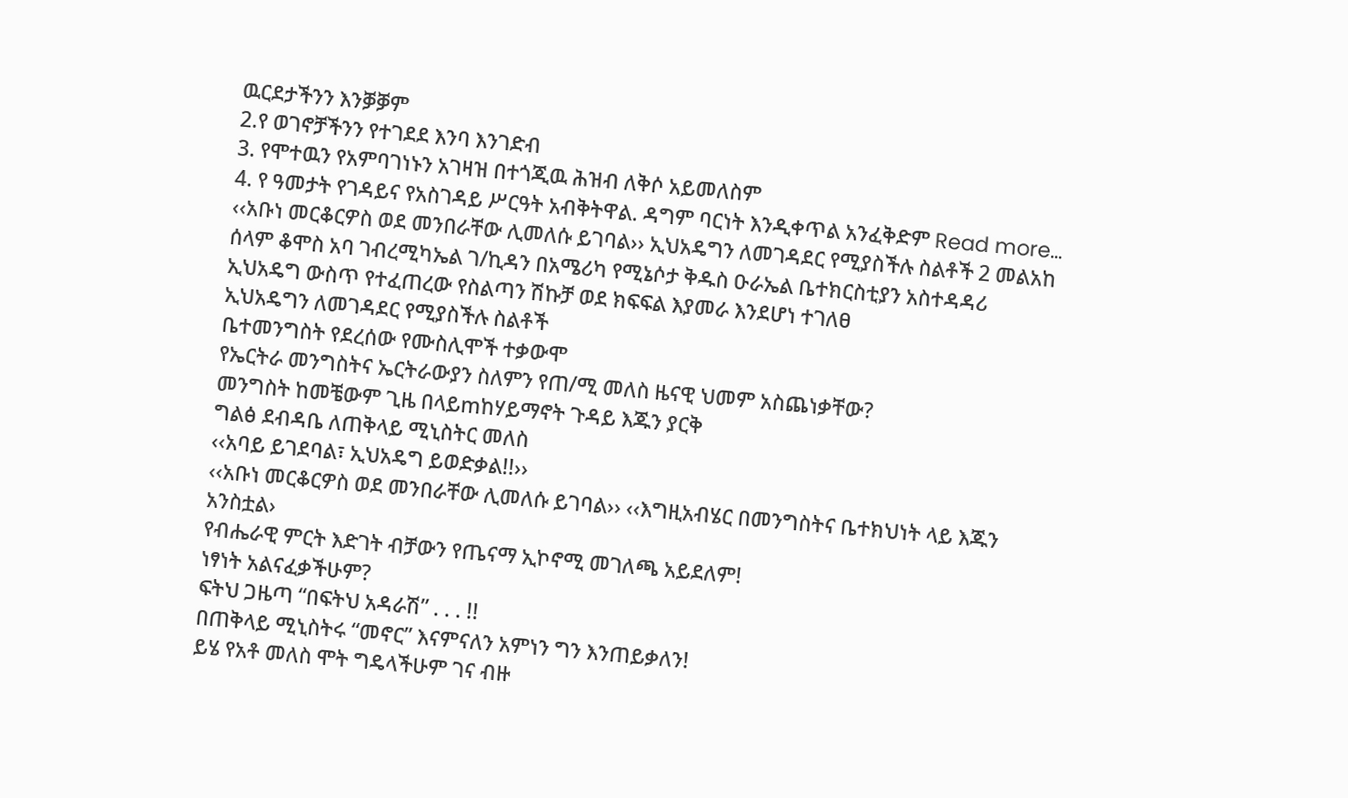ዉርደታችንን እንቓቓም
2.የ ወገኖቻችንን የተገደደ እንባ እንገድብ
3. የሞተዉን የአምባገነኑን አገዛዝ በተጎጂዉ ሕዝብ ለቅሶ አይመለስም
4. የ ዓመታት የገዳይና የአስገዳይ ሥርዓት አብቅትዋል. ዳግም ባርነት እንዲቀጥል አንፈቅድም Read more…
‹‹አቡነ መርቆርዎስ ወደ መንበራቸው ሊመለሱ ይገባል›› ኢህአዴግን ለመገዳደር የሚያስችሉ ስልቶች 2 መልአከ ሰላም ቆሞስ አባ ገብረሚካኤል ገ/ኪዳን በአሜሪካ የሚኔሶታ ቅዱስ ዑራኤል ቤተክርስቲያን አስተዳዳሪ
ኢህአዴግ ውስጥ የተፈጠረው የስልጣን ሽኩቻ ወደ ክፍፍል እያመራ እንደሆነ ተገለፀ
ኢህአዴግን ለመገዳደር የሚያስችሉ ስልቶች
ቤተመንግስት የደረሰው የሙስሊሞች ተቃውሞ
የኤርትራ መንግስትና ኤርትራውያን ስለምን የጠ/ሚ መለስ ዜናዊ ህመም አስጨነቃቸው?
መንግስት ከመቼውም ጊዜ በላይmከሃይማኖት ጉዳይ እጁን ያርቅ
ግልፅ ደብዳቤ ለጠቅላይ ሚኒስትር መለስ
‹‹አባይ ይገደባል፣ ኢህአዴግ ይወድቃል!!››
‹‹አቡነ መርቆርዎስ ወደ መንበራቸው ሊመለሱ ይገባል›› ‹‹እግዚአብሄር በመንግስትና ቤተክህነት ላይ እጁን አንስቷል›
የብሔራዊ ምርት እድገት ብቻውን የጤናማ ኢኮኖሚ መገለጫ አይደለም!
ነፃነት አልናፈቃችሁም?
ፍትህ ጋዜጣ “በፍትህ አዳራሽ” . . . !!
በጠቅላይ ሚኒስትሩ “መኖር” እናምናለን አምነን ግን እንጠይቃለን!
ይሄ የአቶ መለስ ሞት ግዴላችሁም ገና ብዙ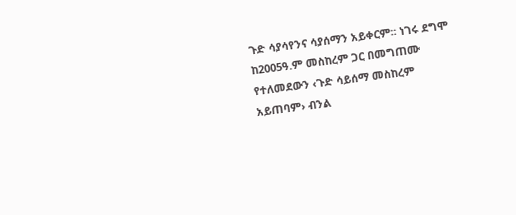ጉድ ሳያሳየንና ሳያሰማን አይቀርም፡፡ ነገሩ ደግሞ ከ2005ዓ.ም መስከረም ጋር በመግጠሙ የተለመደውን ‹ጉድ ሳይሰማ መስከረም አይጠባም› ብንል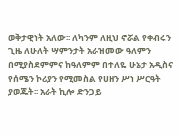ወቅታዊነት አለው፡፡ ለካንም ለዚህ ኖሯል የቀብሩን ጊዜ ለሁለት ሣምንታት አራዝመው ዓለምን በሚያስደምምና ከዓለምም በተለዬ ሁኔታ አዲስና የሰሜን ኮሪያን የሚመስል የሀዘን ሥነ ሥርዓት ያወጁት፡፡ አራት ኪሎ ድንጋይ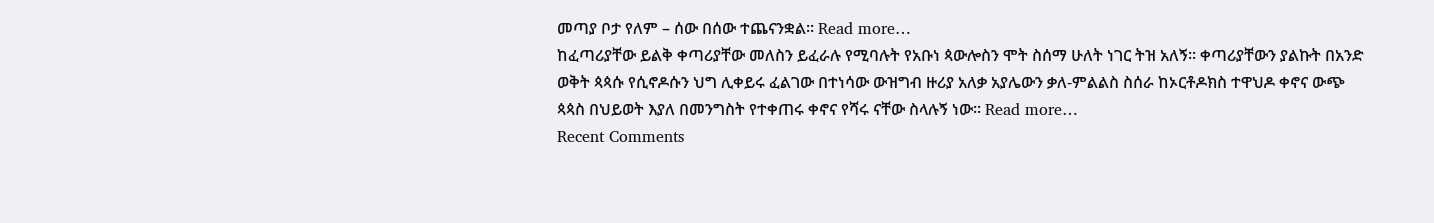መጣያ ቦታ የለም – ሰው በሰው ተጨናንቋል፡፡ Read more…
ከፈጣሪያቸው ይልቅ ቀጣሪያቸው መለስን ይፈራሉ የሚባሉት የአቡነ ጳውሎስን ሞት ስሰማ ሁለት ነገር ትዝ አለኝ፡፡ ቀጣሪያቸውን ያልኩት በአንድ ወቅት ጳጳሱ የሲኖዶሱን ህግ ሊቀይሩ ፈልገው በተነሳው ውዝግብ ዙሪያ አለቃ አያሌውን ቃለ-ምልልስ ስሰራ ከኦርቶዶክስ ተዋህዶ ቀኖና ውጭ ጳጳስ በህይወት እያለ በመንግስት የተቀጠሩ ቀኖና የሻሩ ናቸው ስላሉኝ ነው፡፡ Read more…
Recent Comments